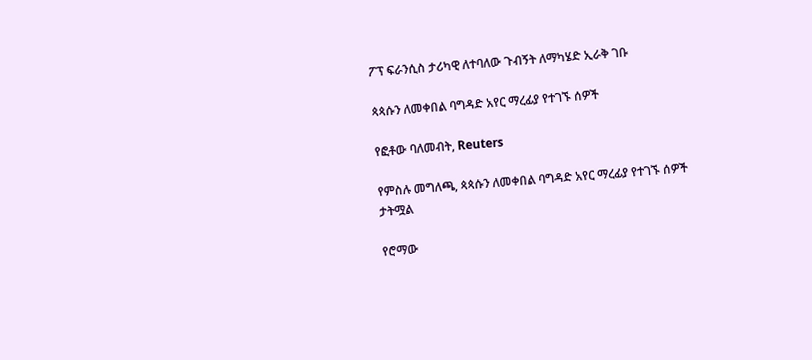ፖፕ ፍራንሲስ ታሪካዊ ለተባለው ጉብኝት ለማካሄድ ኢራቅ ገቡ

ጳጳሱን ለመቀበል ባግዳድ አየር ማረፊያ የተገኙ ሰዎች

የፎቶው ባለመብት, Reuters

የምስሉ መግለጫ, ጳጳሱን ለመቀበል ባግዳድ አየር ማረፊያ የተገኙ ሰዎች
ታትሟል

የሮማው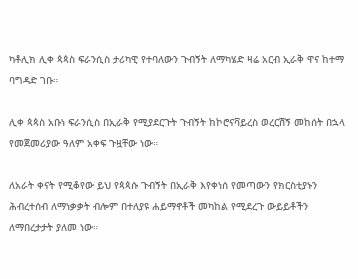ካቶሊክ ሊቀ ጳጳስ ፍራንሲስ ታሪካዊ የተባለውን ጉብኝት ለማካሄድ ዛሬ አርብ ኢራቅ ዋና ከተማ ባግዳድ ገቡ።

ሊቀ ጳጳስ አቡነ ፍራንሲስ በኢራቅ የሚያደርጉት ጉብኝት ከኮሮናቫይረስ ወረርሽኝ መከሰት በኋላ የመጀመሪያው ዓለም አቀፍ ጉዟቸው ነው።

ለአራት ቀናት የሚቆየው ይህ የጳጳሱ ጉብኝት በኢራቅ እየቀነሰ የመጣውን የክርስቲያኑን ሕብረተሰብ ለማነቃቃት ብሎም በተለያዩ ሐይማኖቶች መካከል የሚደረጉ ውይይቶችን ለማበረታታት ያለመ ነው።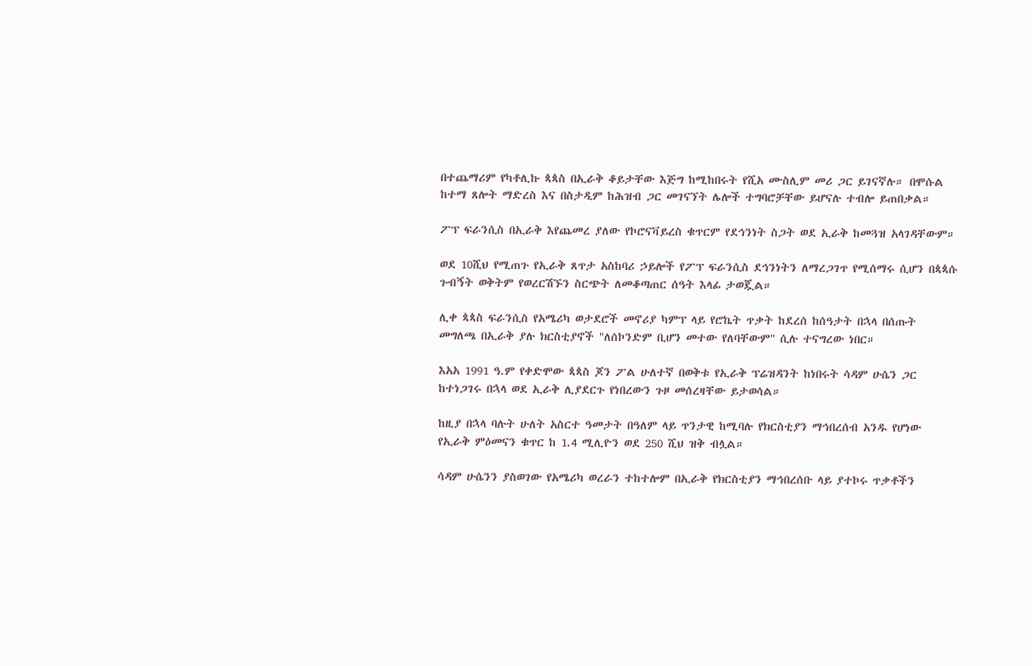በተጨማሪም የካቶሊኩ ጳጳስ በኢራቅ ቆይታቸው እጅግ ከሚከበሩት የሺአ ሙስሊም መሪ ጋር ይገናኛሉ። በሞሱል ከተማ ጸሎት ማድረስ እና በስታዲም ከሕዝብ ጋር መገናኘት ሌሎች ተግባሮቻቸው ይሆናሉ ተብሎ ይጠበቃል።

ፖፕ ፍራንሲስ በኢራቅ እየጨመረ ያለው የኮሮናቫይረስ ቁጥርም የደኅንነት ስጋት ወደ ኢራቅ ከመጓዝ አላገዳቸውም።

ወደ 10ሺህ የሚጠጉ የኢራቅ ጸጥታ አስከባሪ ኃይሎች የፖፕ ፍራንሲስ ደኅንነትን ለማረጋገጥ የሚሰማሩ ሲሆን በጳጳሱ ጉብኝት ወቅትም የወረርሽኙን ስርጭት ለመቆጣጠር ሰዓት እላፊ ታወጇል።

ሊቀ ጳጳስ ፍራንሲስ የአሜሪካ ወታደሮች መኖሪያ ካምፕ ላይ የሮኬት ጥቃት ከደረሰ ከሰዓታት በኋላ በሰጡት መግለጫ በኢራቅ ያሉ ክርስቲያኖች "ለሰኮንድም ቢሆን መተው የለባቸውም" ሲሉ ተናግረው ነበር።

እአአ 1991 ዓ.ም የቀድሞው ጳጳስ ጆን ፖል ሁለተኛ በወቅቱ የኢራቅ ፕሬዝዳንት ከነበሩት ሳዳም ሁሴን ጋር ከተነጋገሩ በኋላ ወደ ኢራቅ ሊያደርጉ የነበረውን ጉዞ መሰረዛቸው ይታወሳል።

ከዚያ በኋላ ባሉት ሁለት አስርተ ዓመታት በዓለም ላይ ጥንታዊ ከሚባሉ የክርስቲያን ማኅበረሰብ አንዱ የሆነው የኢራቅ ምዕመናን ቁጥር ከ 1.4 ሚሊዮን ወደ 250 ሺህ ዝቅ ብሏል።

ሳዳም ሁሴንን ያስወገው የአሜሪካ ወረራን ተከተሎም በኢራቅ የክርስቲያን ማኅበረሰቡ ላይ ያተኮሩ ጥቃቶችን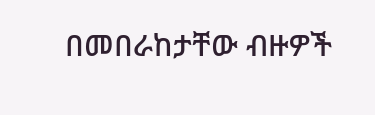በመበራከታቸው ብዙዎች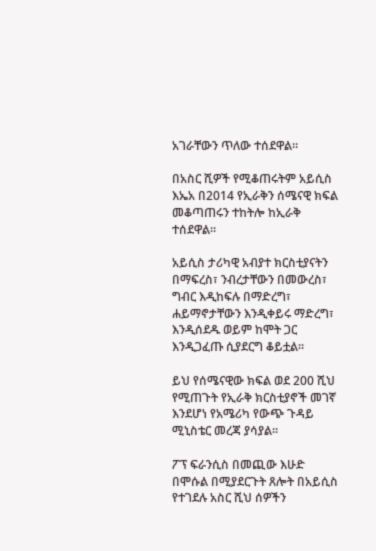አገራቸውን ጥለው ተሰደዋል።

በአስር ሺዎች የሚቆጠሩትም አይሲስ እኤአ በ2014 የኢራቅን ሰሜናዊ ክፍል መቆጣጠሩን ተከትሎ ከኢራቅ ተሰደዋል።

አይሲስ ታሪካዊ አብያተ ክርስቲያናትን በማፍረስ፣ ንብረታቸውን በመውረስ፣ ግብር እዲከፍሉ በማድረግ፣ ሐይማኖታቸውን እንዲቀይሩ ማድረግ፣ እንዲሰደዱ ወይም ከሞት ጋር እንዲጋፈጡ ሲያደርግ ቆይቷል።

ይህ የሰሜናዊው ክፍል ወደ 200 ሺህ የሚጠጉት የኢራቅ ክርስቲያኖች መገኛ እንደሆነ የአሜሪካ የውጭ ጉዳይ ሚኒስቴር መረጃ ያሳያል።

ፖፕ ፍራንሲስ በመጪው እሁድ በሞሱል በሚያደርጉት ጸሎት በአይሲስ የተገደሉ አስር ሺህ ሰዎችን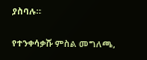ያስባሉ።

የተንቀሳቃሹ ምስል መግለጫ,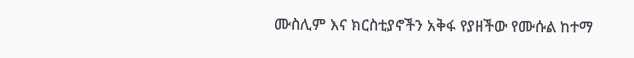ሙስሊም እና ክርስቲያኖችን አቅፋ የያዘችው የሙሱል ከተማ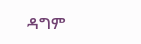ዳግም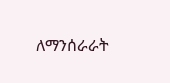ለማንሰራራት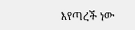እየጣረች ነው